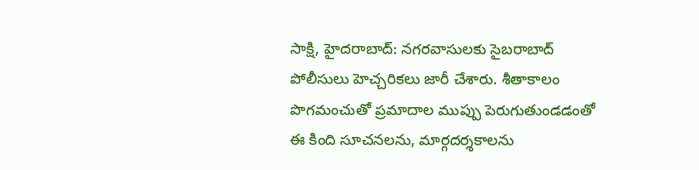సాక్షి, హైదరాబాద్: నగరవాసులకు సైబరాబాద్ పోలీసులు హెచ్చరికలు జారీ చేశారు. శీతాకాలం పొగమంచుతో ప్రమాదాల ముప్పు పెరుగుతుండడంతో ఈ కింది సూచనలను, మార్గదర్శకాలను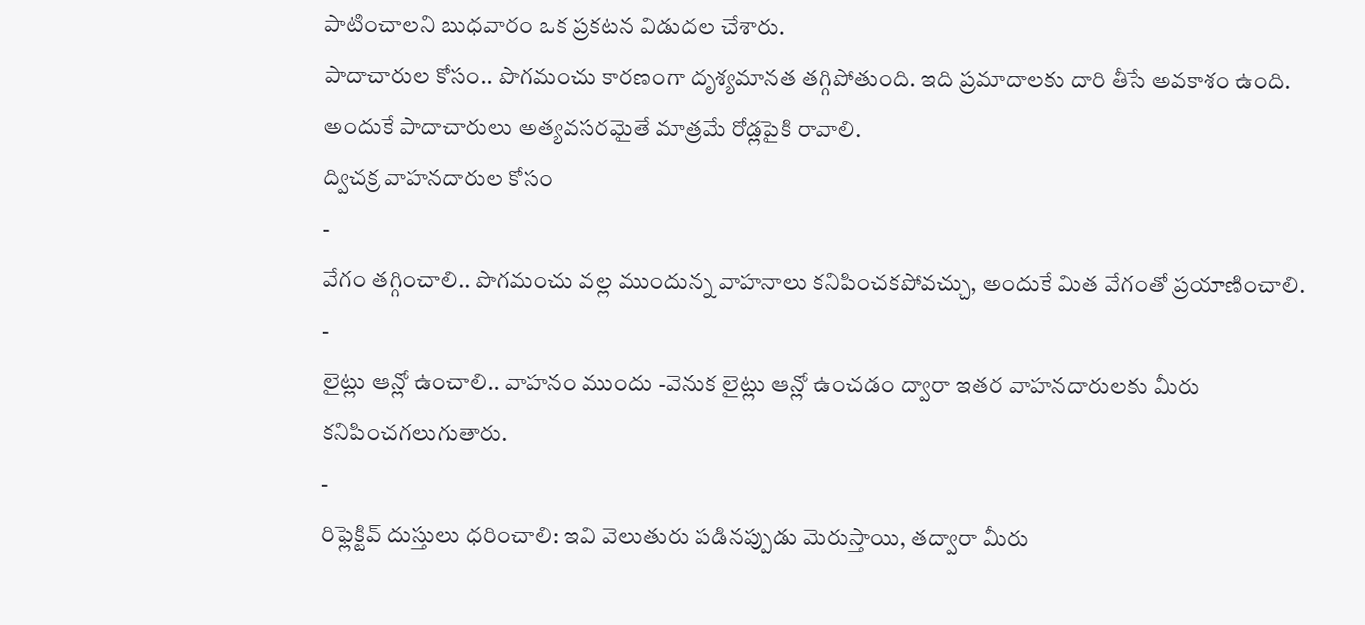పాటించాలని బుధవారం ఒక ప్రకటన విడుదల చేశారు.
పాదాచారుల కోసం.. పొగమంచు కారణంగా దృశ్యమానత తగ్గిపోతుంది. ఇది ప్రమాదాలకు దారి తీసే అవకాశం ఉంది. అందుకే పాదాచారులు అత్యవసరమైతే మాత్రమే రోడ్లపైకి రావాలి.
ద్విచక్ర వాహనదారుల కోసం
-
వేగం తగ్గించాలి.. పొగమంచు వల్ల ముందున్న వాహనాలు కనిపించకపోవచ్చు, అందుకే మిత వేగంతో ప్రయాణించాలి.
-
లైట్లు ఆన్లో ఉంచాలి.. వాహనం ముందు -వెనుక లైట్లు ఆన్లో ఉంచడం ద్వారా ఇతర వాహనదారులకు మీరు కనిపించగలుగుతారు.
-
రిఫ్లెక్టివ్ దుస్తులు ధరించాలి: ఇవి వెలుతురు పడినప్పుడు మెరుస్తాయి, తద్వారా మీరు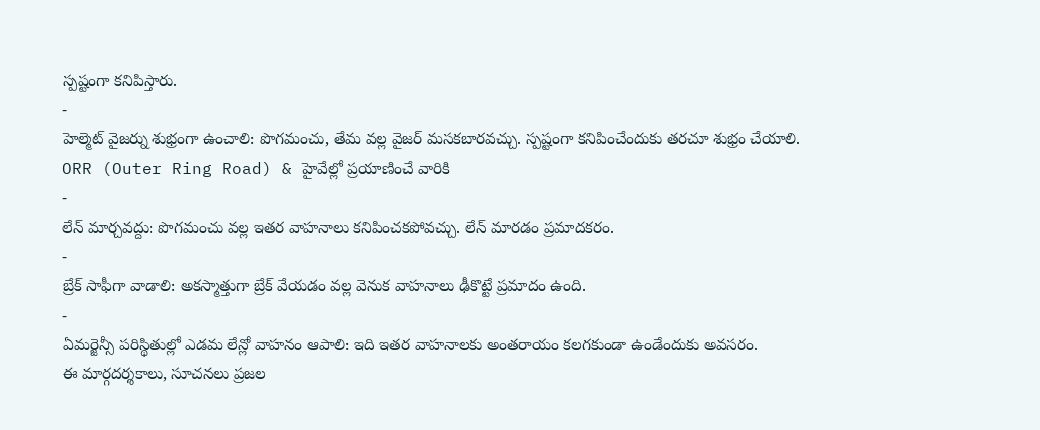స్పష్టంగా కనిపిస్తారు.
-
హెల్మెట్ వైజర్ను శుభ్రంగా ఉంచాలి: పొగమంచు, తేమ వల్ల వైజర్ మసకబారవచ్చు. స్పష్టంగా కనిపించేందుకు తరచూ శుభ్రం చేయాలి.
ORR (Outer Ring Road) & హైవేల్లో ప్రయాణించే వారికి
-
లేన్ మార్చవద్దు: పొగమంచు వల్ల ఇతర వాహనాలు కనిపించకపోవచ్చు. లేన్ మారడం ప్రమాదకరం.
-
బ్రేక్ సాఫీగా వాడాలి: అకస్మాత్తుగా బ్రేక్ వేయడం వల్ల వెనుక వాహనాలు ఢీకొట్టే ప్రమాదం ఉంది.
-
ఏమర్జెన్సీ పరిస్థితుల్లో ఎడమ లేన్లో వాహనం ఆపాలి: ఇది ఇతర వాహనాలకు అంతరాయం కలగకుండా ఉండేందుకు అవసరం.
ఈ మార్గదర్శకాలు, సూచనలు ప్రజల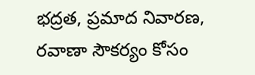భద్రత, ప్రమాద నివారణ, రవాణా సౌకర్యం కోసం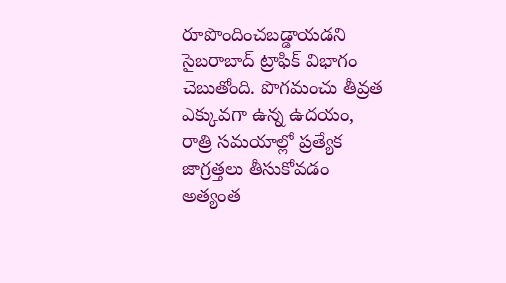రూపొందించబడ్డాయడని సైబరాబాద్ ట్రాఫిక్ విభాగం చెబుతోంది. పొగమంచు తీవ్రత ఎక్కువగా ఉన్న ఉదయం, రాత్రి సమయాల్లో ప్రత్యేక జాగ్రత్తలు తీసుకోవడం అత్యంత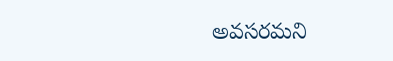అవసరమని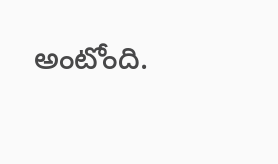అంటోంది.